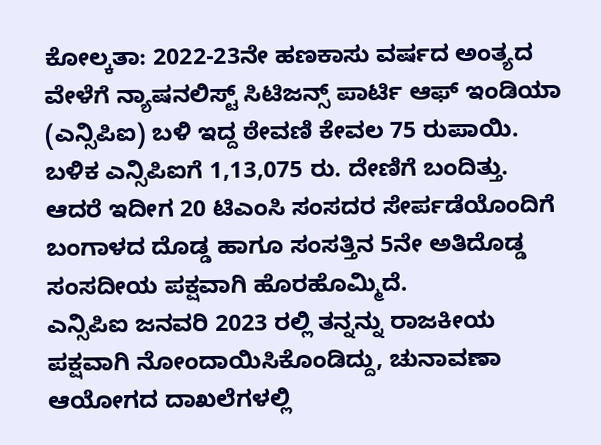ಕೋಲ್ಕತಾ: 2022-23ನೇ ಹಣಕಾಸು ವರ್ಷದ ಅಂತ್ಯದ ವೇಳೆಗೆ ನ್ಯಾಷನಲಿಸ್ಟ್ ಸಿಟಿಜನ್ಸ್ ಪಾರ್ಟಿ ಆಫ್ ಇಂಡಿಯಾ (ಎನ್ಸಿಪಿಐ) ಬಳಿ ಇದ್ದ ಠೇವಣಿ ಕೇವಲ 75 ರುಪಾಯಿ. ಬಳಿಕ ಎನ್ಸಿಪಿಐಗೆ 1,13,075 ರು. ದೇಣಿಗೆ ಬಂದಿತ್ತು. ಆದರೆ ಇದೀಗ 20 ಟಿಎಂಸಿ ಸಂಸದರ ಸೇರ್ಪಡೆಯೊಂದಿಗೆ ಬಂಗಾಳದ ದೊಡ್ಡ ಹಾಗೂ ಸಂಸತ್ತಿನ 5ನೇ ಅತಿದೊಡ್ಡ ಸಂಸದೀಯ ಪಕ್ಷವಾಗಿ ಹೊರಹೊಮ್ಮಿದೆ.
ಎನ್ಸಿಪಿಐ ಜನವರಿ 2023 ರಲ್ಲಿ ತನ್ನನ್ನು ರಾಜಕೀಯ ಪಕ್ಷವಾಗಿ ನೋಂದಾಯಿಸಿಕೊಂಡಿದ್ದು, ಚುನಾವಣಾ ಆಯೋಗದ ದಾಖಲೆಗಳಲ್ಲಿ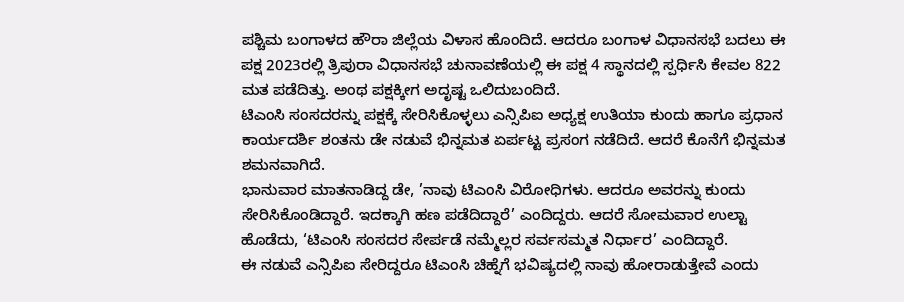ಪಶ್ಚಿಮ ಬಂಗಾಳದ ಹೌರಾ ಜಿಲ್ಲೆಯ ವಿಳಾಸ ಹೊಂದಿದೆ. ಆದರೂ ಬಂಗಾಳ ವಿಧಾನಸಭೆ ಬದಲು ಈ ಪಕ್ಷ 2023ರಲ್ಲಿ ತ್ರಿಪುರಾ ವಿಧಾನಸಭೆ ಚುನಾವಣೆಯಲ್ಲಿ ಈ ಪಕ್ಷ 4 ಸ್ಥಾನದಲ್ಲಿ ಸ್ಪರ್ಧಿಸಿ ಕೇವಲ 822 ಮತ ಪಡೆದಿತ್ತು. ಅಂಥ ಪಕ್ಷಕ್ಕೀಗ ಅದೃಷ್ಟ ಒಲಿದುಬಂದಿದೆ.
ಟಿಎಂಸಿ ಸಂಸದರನ್ನು ಪಕ್ಷಕ್ಕೆ ಸೇರಿಸಿಕೊಳ್ಳಲು ಎನ್ಸಿಪಿಐ ಅಧ್ಯಕ್ಷ ಉತಿಯಾ ಕುಂದು ಹಾಗೂ ಪ್ರಧಾನ ಕಾರ್ಯದರ್ಶಿ ಶಂತನು ಡೇ ನಡುವೆ ಭಿನ್ನಮತ ಏರ್ಪಟ್ಟ ಪ್ರಸಂಗ ನಡೆದಿದೆ. ಆದರೆ ಕೊನೆಗೆ ಭಿನ್ನಮತ ಶಮನವಾಗಿದೆ.
ಭಾನುವಾರ ಮಾತನಾಡಿದ್ದ ಡೇ, ’ನಾವು ಟಿಎಂಸಿ ವಿರೋಧಿಗಳು. ಆದರೂ ಅವರನ್ನು ಕುಂದು ಸೇರಿಸಿಕೊಂಡಿದ್ದಾರೆ. ಇದಕ್ಕಾಗಿ ಹಣ ಪಡೆದಿದ್ದಾರೆ’ ಎಂದಿದ್ದರು. ಆದರೆ ಸೋಮವಾರ ಉಲ್ಟಾ ಹೊಡೆದು, ‘ಟಿಎಂಸಿ ಸಂಸದರ ಸೇರ್ಪಡೆ ನಮ್ಮೆಲ್ಲರ ಸರ್ವಸಮ್ಮತ ನಿರ್ಧಾರ’ ಎಂದಿದ್ದಾರೆ.
ಈ ನಡುವೆ ಎನ್ಸಿಪಿಐ ಸೇರಿದ್ದರೂ ಟಿಎಂಸಿ ಚಿಹ್ನೆಗೆ ಭವಿಷ್ಯದಲ್ಲಿ ನಾವು ಹೋರಾಡುತ್ತೇವೆ ಎಂದು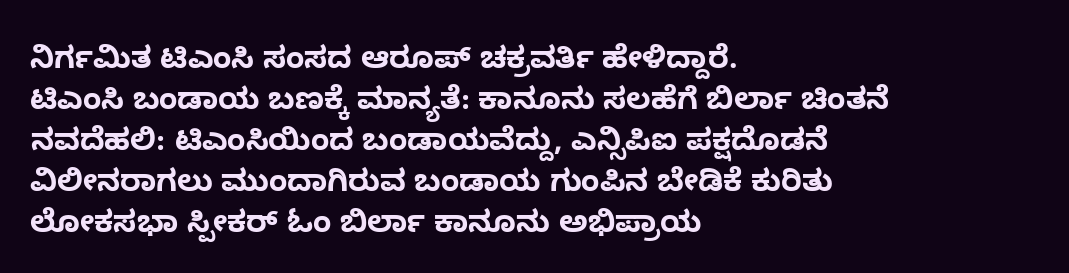ನಿರ್ಗಮಿತ ಟಿಎಂಸಿ ಸಂಸದ ಆರೂಪ್ ಚಕ್ರವರ್ತಿ ಹೇಳಿದ್ದಾರೆ.
ಟಿಎಂಸಿ ಬಂಡಾಯ ಬಣಕ್ಕೆ ಮಾನ್ಯತೆ: ಕಾನೂನು ಸಲಹೆಗೆ ಬಿರ್ಲಾ ಚಿಂತನೆ
ನವದೆಹಲಿ: ಟಿಎಂಸಿಯಿಂದ ಬಂಡಾಯವೆದ್ದು, ಎನ್ಸಿಪಿಐ ಪಕ್ಷದೊಡನೆ ವಿಲೀನರಾಗಲು ಮುಂದಾಗಿರುವ ಬಂಡಾಯ ಗುಂಪಿನ ಬೇಡಿಕೆ ಕುರಿತು ಲೋಕಸಭಾ ಸ್ಪೀಕರ್ ಓಂ ಬಿರ್ಲಾ ಕಾನೂನು ಅಭಿಪ್ರಾಯ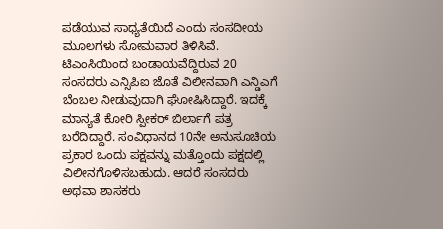ಪಡೆಯುವ ಸಾಧ್ಯತೆಯಿದೆ ಎಂದು ಸಂಸದೀಯ ಮೂಲಗಳು ಸೋಮವಾರ ತಿಳಿಸಿವೆ.
ಟಿಎಂಸಿಯಿಂದ ಬಂಡಾಯವೆದ್ದಿರುವ 20 ಸಂಸದರು ಎನ್ಸಿಪಿಐ ಜೊತೆ ವಿಲೀನವಾಗಿ ಎನ್ಡಿಎಗೆ ಬೆಂಬಲ ನೀಡುವುದಾಗಿ ಘೋಷಿಸಿದ್ದಾರೆ. ಇದಕ್ಕೆ ಮಾನ್ಯತೆ ಕೋರಿ ಸ್ಪೀಕರ್ ಬಿರ್ಲಾಗೆ ಪತ್ರ ಬರೆದಿದ್ದಾರೆ. ಸಂವಿಧಾನದ 10ನೇ ಅನುಸೂಚಿಯ ಪ್ರಕಾರ ಒಂದು ಪಕ್ಷವನ್ನು ಮತ್ತೊಂದು ಪಕ್ಷದಲ್ಲಿ ವಿಲೀನಗೊಳಿಸಬಹುದು. ಆದರೆ ಸಂಸದರು ಅಥವಾ ಶಾಸಕರು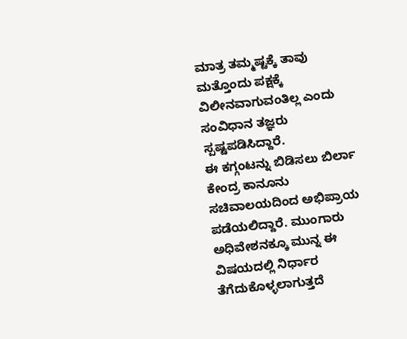ಮಾತ್ರ ತಮ್ಮಷ್ಟಕ್ಕೆ ತಾವು ಮತ್ತೊಂದು ಪಕ್ಷಕ್ಕೆ ವಿಲೀನವಾಗುವಂತಿಲ್ಲ ಎಂದು ಸಂವಿಧಾನ ತಜ್ಞರು ಸ್ಪಷ್ಟಪಡಿಸಿದ್ದಾರೆ.
ಈ ಕಗ್ಗಂಟನ್ನು ಬಿಡಿಸಲು ಬಿರ್ಲಾ ಕೇಂದ್ರ ಕಾನೂನು ಸಚಿವಾಲಯದಿಂದ ಅಭಿಪ್ರಾಯ ಪಡೆಯಲಿದ್ದಾರೆ. ಮುಂಗಾರು ಅಧಿವೇಶನಕ್ಕೂ ಮುನ್ನ ಈ ವಿಷಯದಲ್ಲಿ ನಿರ್ಧಾರ ತೆಗೆದುಕೊಳ್ಳಲಾಗುತ್ತದೆ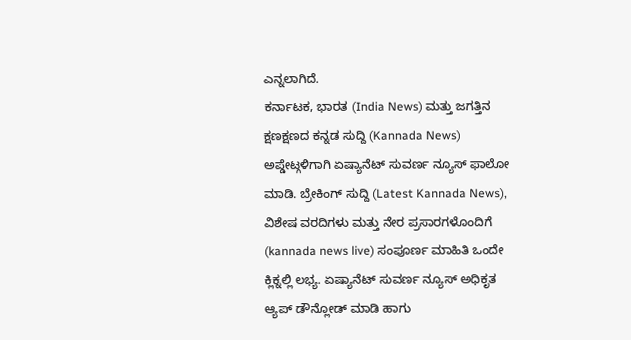ಎನ್ನಲಾಗಿದೆ.
ಕರ್ನಾಟಕ, ಭಾರತ (India News) ಮತ್ತು ಜಗತ್ತಿನ ಕ್ಷಣಕ್ಷಣದ ಕನ್ನಡ ಸುದ್ದಿ (Kannada News) ಅಪ್ಡೇಟ್ಗಳಿಗಾಗಿ ಏಷ್ಯಾನೆಟ್ ಸುವರ್ಣ ನ್ಯೂಸ್ ಫಾಲೋ ಮಾಡಿ. ಬ್ರೇಕಿಂಗ್ ಸುದ್ದಿ (Latest Kannada News), ವಿಶೇಷ ವರದಿಗಳು ಮತ್ತು ನೇರ ಪ್ರಸಾರಗಳೊಂದಿಗೆ (kannada news live) ಸಂಪೂರ್ಣ ಮಾಹಿತಿ ಒಂದೇ ಕ್ಲಿಕ್ನಲ್ಲಿ ಲಭ್ಯ. ಏಷ್ಯಾನೆಟ್ ಸುವರ್ಣ ನ್ಯೂಸ್ ಅಧಿಕೃತ ಆ್ಯಪ್ ಡೌನ್ಲೋಡ್ ಮಾಡಿ ಹಾಗು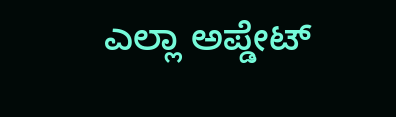ಎಲ್ಲಾ ಅಪ್ಡೇಟ್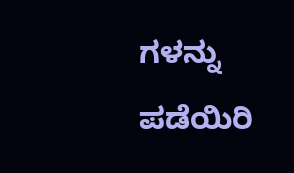ಗಳನ್ನು ಪಡೆಯಿರಿ